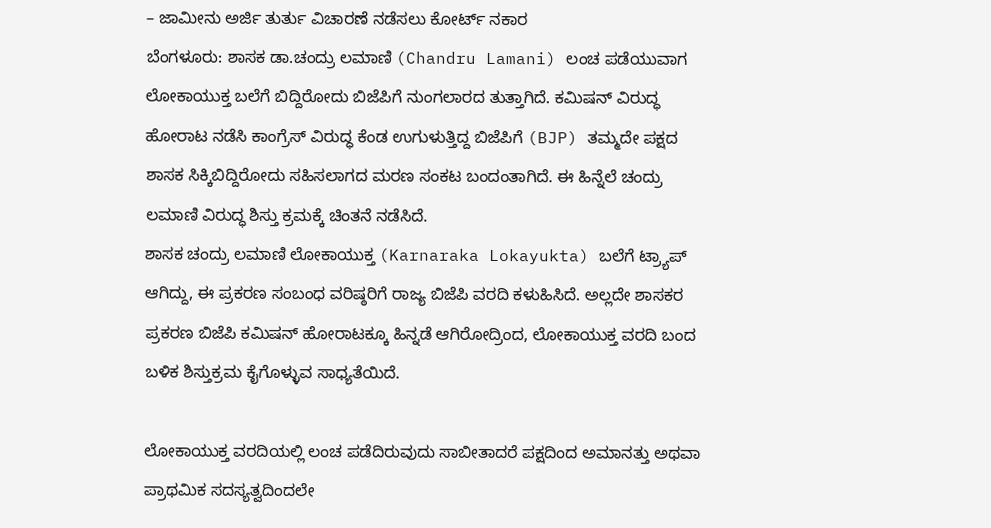– ಜಾಮೀನು ಅರ್ಜಿ ತುರ್ತು ವಿಚಾರಣೆ ನಡೆಸಲು ಕೋರ್ಟ್ ನಕಾರ
ಬೆಂಗಳೂರು: ಶಾಸಕ ಡಾ.ಚಂದ್ರು ಲಮಾಣಿ (Chandru Lamani) ಲಂಚ ಪಡೆಯುವಾಗ ಲೋಕಾಯುಕ್ತ ಬಲೆಗೆ ಬಿದ್ದಿರೋದು ಬಿಜೆಪಿಗೆ ನುಂಗಲಾರದ ತುತ್ತಾಗಿದೆ. ಕಮಿಷನ್ ವಿರುದ್ಧ ಹೋರಾಟ ನಡೆಸಿ ಕಾಂಗ್ರೆಸ್ ವಿರುದ್ಧ ಕೆಂಡ ಉಗುಳುತ್ತಿದ್ದ ಬಿಜೆಪಿಗೆ (BJP) ತಮ್ಮದೇ ಪಕ್ಷದ ಶಾಸಕ ಸಿಕ್ಕಿಬಿದ್ದಿರೋದು ಸಹಿಸಲಾಗದ ಮರಣ ಸಂಕಟ ಬಂದಂತಾಗಿದೆ. ಈ ಹಿನ್ನೆಲೆ ಚಂದ್ರು ಲಮಾಣಿ ವಿರುದ್ಧ ಶಿಸ್ತು ಕ್ರಮಕ್ಕೆ ಚಿಂತನೆ ನಡೆಸಿದೆ.
ಶಾಸಕ ಚಂದ್ರು ಲಮಾಣಿ ಲೋಕಾಯುಕ್ತ (Karnaraka Lokayukta) ಬಲೆಗೆ ಟ್ರ್ಯಾಪ್ ಆಗಿದ್ದು, ಈ ಪ್ರಕರಣ ಸಂಬಂಧ ವರಿಷ್ಠರಿಗೆ ರಾಜ್ಯ ಬಿಜೆಪಿ ವರದಿ ಕಳುಹಿಸಿದೆ. ಅಲ್ಲದೇ ಶಾಸಕರ ಪ್ರಕರಣ ಬಿಜೆಪಿ ಕಮಿಷನ್ ಹೋರಾಟಕ್ಕೂ ಹಿನ್ನಡೆ ಆಗಿರೋದ್ರಿಂದ, ಲೋಕಾಯುಕ್ತ ವರದಿ ಬಂದ ಬಳಿಕ ಶಿಸ್ತುಕ್ರಮ ಕೈಗೊಳ್ಳುವ ಸಾಧ್ಯತೆಯಿದೆ.

ಲೋಕಾಯುಕ್ತ ವರದಿಯಲ್ಲಿ ಲಂಚ ಪಡೆದಿರುವುದು ಸಾಬೀತಾದರೆ ಪಕ್ಷದಿಂದ ಅಮಾನತ್ತು ಅಥವಾ ಪ್ರಾಥಮಿಕ ಸದಸ್ಯತ್ವದಿಂದಲೇ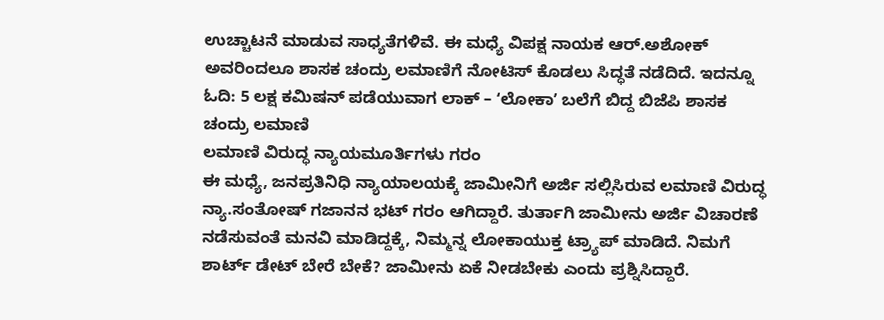ಉಚ್ಚಾಟನೆ ಮಾಡುವ ಸಾಧ್ಯತೆಗಳಿವೆ. ಈ ಮಧ್ಯೆ ವಿಪಕ್ಷ ನಾಯಕ ಆರ್.ಅಶೋಕ್ ಅವರಿಂದಲೂ ಶಾಸಕ ಚಂದ್ರು ಲಮಾಣಿಗೆ ನೋಟಿಸ್ ಕೊಡಲು ಸಿದ್ಧತೆ ನಡೆದಿದೆ. ಇದನ್ನೂ ಓದಿ: 5 ಲಕ್ಷ ಕಮಿಷನ್ ಪಡೆಯುವಾಗ ಲಾಕ್ – ʻಲೋಕಾʼ ಬಲೆಗೆ ಬಿದ್ದ ಬಿಜೆಪಿ ಶಾಸಕ ಚಂದ್ರು ಲಮಾಣಿ
ಲಮಾಣಿ ವಿರುದ್ಧ ನ್ಯಾಯಮೂರ್ತಿಗಳು ಗರಂ
ಈ ಮಧ್ಯೆ, ಜನಪ್ರತಿನಿಧಿ ನ್ಯಾಯಾಲಯಕ್ಕೆ ಜಾಮೀನಿಗೆ ಅರ್ಜಿ ಸಲ್ಲಿಸಿರುವ ಲಮಾಣಿ ವಿರುದ್ಧ ನ್ಯಾ.ಸಂತೋಷ್ ಗಜಾನನ ಭಟ್ ಗರಂ ಆಗಿದ್ದಾರೆ. ತುರ್ತಾಗಿ ಜಾಮೀನು ಅರ್ಜಿ ವಿಚಾರಣೆ ನಡೆಸುವಂತೆ ಮನವಿ ಮಾಡಿದ್ದಕ್ಕೆ, ನಿಮ್ಮನ್ನ ಲೋಕಾಯುಕ್ತ ಟ್ರ್ಯಾಪ್ ಮಾಡಿದೆ. ನಿಮಗೆ ಶಾರ್ಟ್ ಡೇಟ್ ಬೇರೆ ಬೇಕೆ? ಜಾಮೀನು ಏಕೆ ನೀಡಬೇಕು ಎಂದು ಪ್ರಶ್ನಿಸಿದ್ದಾರೆ.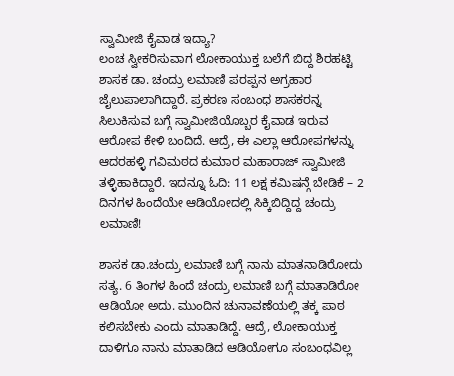ಸ್ವಾಮೀಜಿ ಕೈವಾಡ ಇದ್ಯಾ?
ಲಂಚ ಸ್ವೀಕರಿಸುವಾಗ ಲೋಕಾಯುಕ್ತ ಬಲೆಗೆ ಬಿದ್ದ ಶಿರಹಟ್ಟಿ ಶಾಸಕ ಡಾ. ಚಂದ್ರು ಲಮಾಣಿ ಪರಪ್ಪನ ಅಗ್ರಹಾರ ಜೈಲುಪಾಲಾಗಿದ್ದಾರೆ. ಪ್ರಕರಣ ಸಂಬಂಧ ಶಾಸಕರನ್ನ ಸಿಲುಕಿಸುವ ಬಗ್ಗೆ ಸ್ವಾಮೀಜಿಯೊಬ್ಬರ ಕೈವಾಡ ಇರುವ ಆರೋಪ ಕೇಳಿ ಬಂದಿದೆ. ಆದ್ರೆ, ಈ ಎಲ್ಲಾ ಆರೋಪಗಳನ್ನು ಆದರಹಳ್ಳಿ ಗವಿಮಠದ ಕುಮಾರ ಮಹಾರಾಜ್ ಸ್ವಾಮೀಜಿ ತಳ್ಳಿಹಾಕಿದ್ದಾರೆ. ಇದನ್ನೂ ಓದಿ: 11 ಲಕ್ಷ ಕಮಿಷನ್ಗೆ ಬೇಡಿಕೆ – 2 ದಿನಗಳ ಹಿಂದೆಯೇ ಆಡಿಯೋದಲ್ಲಿ ಸಿಕ್ಕಿಬಿದ್ದಿದ್ದ ಚಂದ್ರು ಲಮಾಣಿ!

ಶಾಸಕ ಡಾ.ಚಂದ್ರು ಲಮಾಣಿ ಬಗ್ಗೆ ನಾನು ಮಾತನಾಡಿರೋದು ಸತ್ಯ. 6 ತಿಂಗಳ ಹಿಂದೆ ಚಂದ್ರು ಲಮಾಣಿ ಬಗ್ಗೆ ಮಾತಾಡಿರೋ ಆಡಿಯೋ ಅದು. ಮುಂದಿನ ಚುನಾವಣೆಯಲ್ಲಿ ತಕ್ಕ ಪಾಠ ಕಲಿಸಬೇಕು ಎಂದು ಮಾತಾಡಿದ್ದೆ. ಆದ್ರೆ, ಲೋಕಾಯುಕ್ತ ದಾಳಿಗೂ ನಾನು ಮಾತಾಡಿದ ಆಡಿಯೋಗೂ ಸಂಬಂಧವಿಲ್ಲ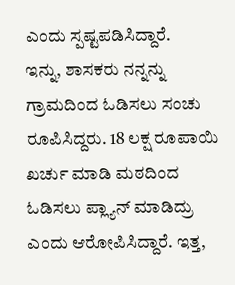ಎಂದು ಸ್ಪಷ್ಟಪಡಿಸಿದ್ದಾರೆ.
ಇನ್ನು, ಶಾಸಕರು ನನ್ನನ್ನು ಗ್ರಾಮದಿಂದ ಓಡಿಸಲು ಸಂಚು ರೂಪಿಸಿದ್ದರು. 18 ಲಕ್ಷ ರೂಪಾಯಿ ಖರ್ಚು ಮಾಡಿ ಮಠದಿಂದ ಓಡಿಸಲು ಪ್ಲ್ಯಾನ್ ಮಾಡಿದ್ರು ಎಂದು ಆರೋಪಿಸಿದ್ದಾರೆ. ಇತ್ತ,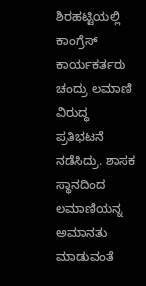ಶಿರಹಟ್ಟಿಯಲ್ಲಿ ಕಾಂಗ್ರೆಸ್ ಕಾರ್ಯಕರ್ತರು ಚಂದ್ರು ಲಮಾಣಿ ವಿರುದ್ಧ ಪ್ರತಿಭಟನೆ ನಡೆಸಿದ್ರು. ಶಾಸಕ ಸ್ಥಾನದಿಂದ ಲಮಾಣಿಯನ್ನ ಅಮಾನತು ಮಾಡುವಂತೆ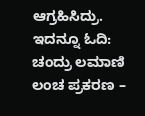ಆಗ್ರಹಿಸಿದ್ರು. ಇದನ್ನೂ ಓದಿ: ಚಂದ್ರು ಲಮಾಣಿ ಲಂಚ ಪ್ರಕರಣ –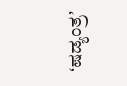ʻಷಡ್ಯಂತ್ರʼ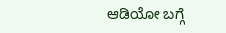ಆಡಿಯೋ ಬಗ್ಗೆ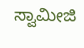ಸ್ವಾಮೀಜಿ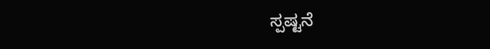ಸ್ಪಷ್ಟನೆ